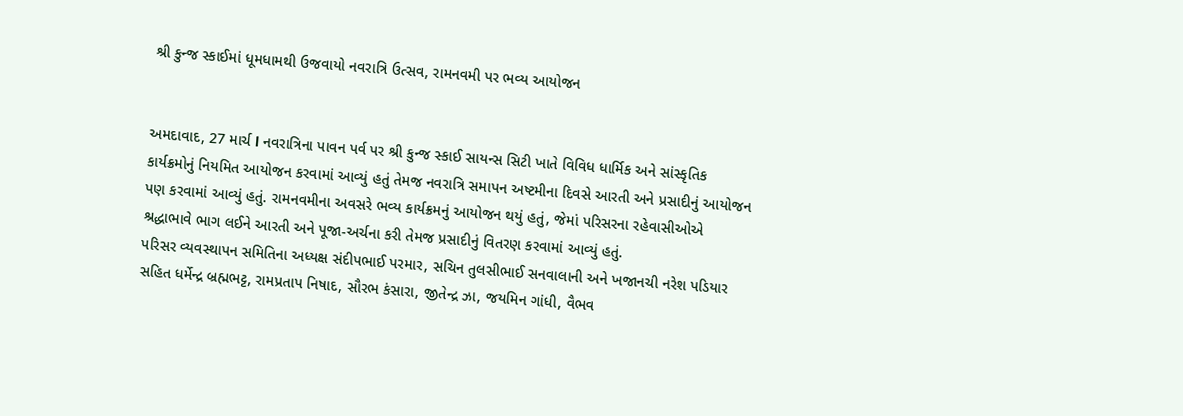શ્રી કુન્જ સ્કાઈમાં ધૂમધામથી ઉજવાયો નવરાત્રિ ઉત્સવ, રામનવમી પર ભવ્ય આયોજન


અમદાવાદ, 27 માર્ચ l નવરાત્રિના પાવન પર્વ પર શ્રી કુન્જ સ્કાઈ સાયન્સ સિટી ખાતે વિવિધ ધાર્મિક અને સાંસ્કૃતિક કાર્યક્રમોનું નિયમિત આયોજન કરવામાં આવ્યું હતું તેમજ નવરાત્રિ સમાપન અષ્ટમીના દિવસે આરતી અને પ્રસાદીનું આયોજન પણ કરવામાં આવ્યું હતું. રામનવમીના અવસરે ભવ્ય કાર્યક્રમનું આયોજન થયું હતું, જેમાં પરિસરના રહેવાસીઓએ શ્રદ્ધાભાવે ભાગ લઈને આરતી અને પૂજા-અર્ચના કરી તેમજ પ્રસાદીનું વિતરણ કરવામાં આવ્યું હતું.
પરિસર વ્યવસ્થાપન સમિતિના અધ્યક્ષ સંદીપભાઈ પરમાર, સચિન તુલસીભાઈ સનવાલાની અને ખજાનચી નરેશ પડિયાર સહિત ધર્મેન્દ્ર બ્રહ્મભટ્ટ, રામપ્રતાપ નિષાદ, સૌરભ કંસારા, જીતેન્દ્ર ઝા, જયમિન ગાંધી, વૈભવ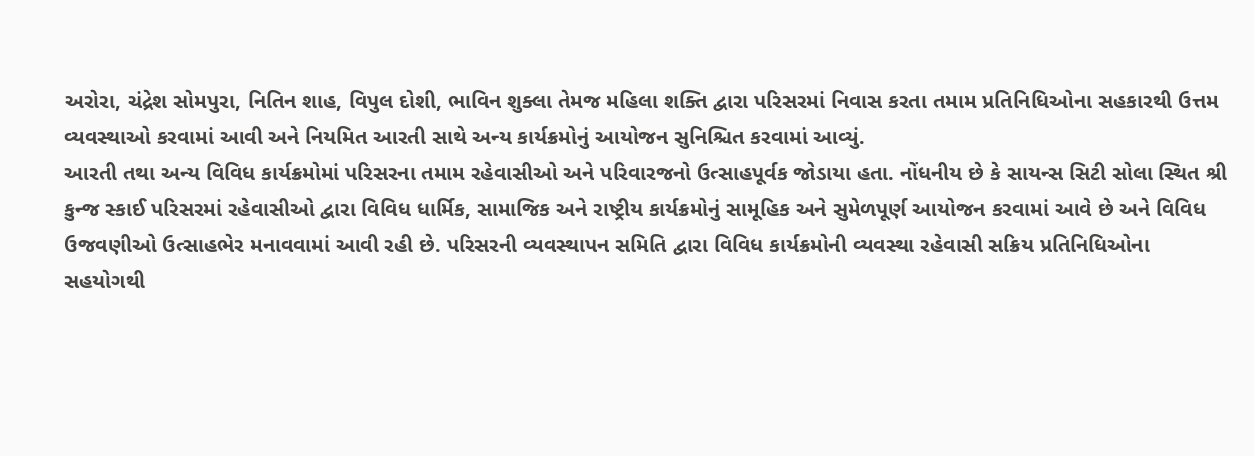અરોરા, ચંદ્રેશ સોમપુરા, નિતિન શાહ, વિપુલ દોશી, ભાવિન શુક્લા તેમજ મહિલા શક્તિ દ્વારા પરિસરમાં નિવાસ કરતા તમામ પ્રતિનિધિઓના સહકારથી ઉત્તમ વ્યવસ્થાઓ કરવામાં આવી અને નિયમિત આરતી સાથે અન્ય કાર્યક્રમોનું આયોજન સુનિશ્ચિત કરવામાં આવ્યું.
આરતી તથા અન્ય વિવિધ કાર્યક્રમોમાં પરિસરના તમામ રહેવાસીઓ અને પરિવારજનો ઉત્સાહપૂર્વક જોડાયા હતા. નોંધનીય છે કે સાયન્સ સિટી સોલા સ્થિત શ્રી કુન્જ સ્કાઈ પરિસરમાં રહેવાસીઓ દ્વારા વિવિધ ધાર્મિક, સામાજિક અને રાષ્ટ્રીય કાર્યક્રમોનું સામૂહિક અને સુમેળપૂર્ણ આયોજન કરવામાં આવે છે અને વિવિધ ઉજવણીઓ ઉત્સાહભેર મનાવવામાં આવી રહી છે. પરિસરની વ્યવસ્થાપન સમિતિ દ્વારા વિવિધ કાર્યક્રમોની વ્યવસ્થા રહેવાસી સક્રિય પ્રતિનિધિઓના સહયોગથી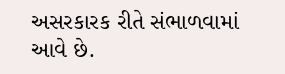અસરકારક રીતે સંભાળવામાં આવે છે.